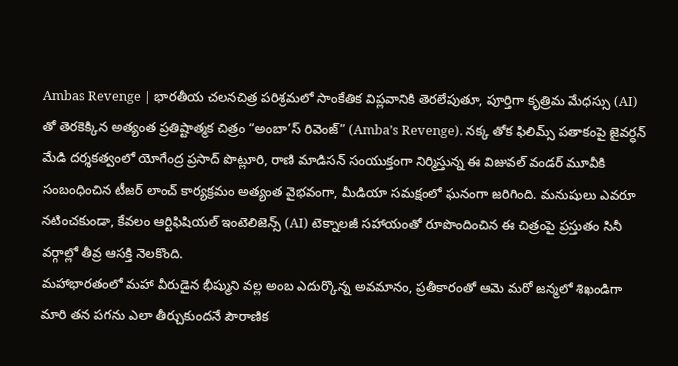Ambas Revenge | భారతీయ చలనచిత్ర పరిశ్రమలో సాంకేతిక విప్లవానికి తెరలేపుతూ, పూర్తిగా కృత్రిమ మేధస్సు (AI) తో తెరకెక్కిన అత్యంత ప్రతిష్టాత్మక చిత్రం “అంబా’స్ రివెంజ్” (Amba’s Revenge). నక్క తోక ఫిలిమ్స్ పతాకంపై జైవర్ధన్ మేడి దర్శకత్వంలో యోగేంద్ర ప్రసాద్ పొట్లూరి, రాణి మాడిసన్ సంయుక్తంగా నిర్మిస్తున్న ఈ విజువల్ వండర్ మూవీకి సంబంధించిన టీజర్ లాంచ్ కార్యక్రమం అత్యంత వైభవంగా, మీడియా సమక్షంలో ఘనంగా జరిగింది. మనుషులు ఎవరూ నటించకుండా, కేవలం ఆర్టిఫిషియల్ ఇంటెలిజెన్స్ (AI) టెక్నాలజీ సహాయంతో రూపొందించిన ఈ చిత్రంపై ప్రస్తుతం సినీ వర్గాల్లో తీవ్ర ఆసక్తి నెలకొంది.
మహాభారతంలో మహా వీరుడైన భీష్ముని వల్ల అంబ ఎదుర్కొన్న అవమానం, ప్రతీకారంతో ఆమె మరో జన్మలో శిఖండిగా మారి తన పగను ఎలా తీర్చుకుందనే పౌరాణిక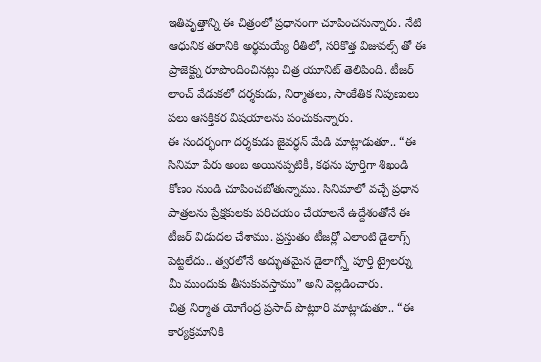ఇతివృత్తాన్ని ఈ చిత్రంలో ప్రధానంగా చూపించనున్నారు. నేటి ఆధునిక తరానికి అర్థమయ్యే రీతిలో, సరికొత్త విజువల్స్ తో ఈ ప్రాజెక్ట్ను రూపొందించినట్లు చిత్ర యూనిట్ తెలిపింది. టీజర్ లాంచ్ వేడుకలో దర్శకుడు, నిర్మాతలు, సాంకేతిక నిపుణులు పలు ఆసక్తికర విషయాలను పంచుకున్నారు.
ఈ సందర్భంగా దర్శకుడు జైవర్ధన్ మేడి మాట్లాడుతూ.. “ఈ సినిమా పేరు అంబ అయినప్పటికీ, కథను పూర్తిగా శిఖండి కోణం నుండి చూపించబోతున్నాము. సినిమాలో వచ్చే ప్రధాన పాత్రలను ప్రేక్షకులకు పరిచయం చేయాలనే ఉద్దేశంతోనే ఈ టీజర్ విడుదల చేశాము. ప్రస్తుతం టీజర్లో ఎలాంటి డైలాగ్స్ పెట్టలేదు.. త్వరలోనే అద్భుతమైన డైలాగ్స్తో పూర్తి ట్రైలర్ను మీ ముందుకు తీసుకువస్తాము” అని వెల్లడించారు.
చిత్ర నిర్మాత యోగేంద్ర ప్రసాద్ పొట్లూరి మాట్లాడుతూ.. “ఈ కార్యక్రమానికి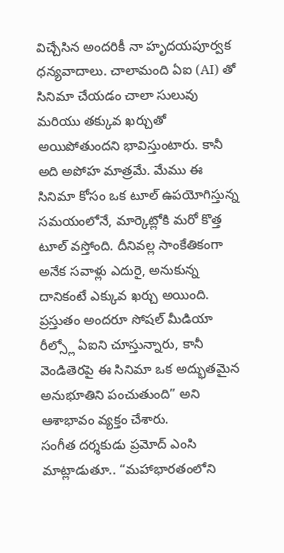విచ్చేసిన అందరికీ నా హృదయపూర్వక ధన్యవాదాలు. చాలామంది ఏఐ (AI) తో సినిమా చేయడం చాలా సులువు మరియు తక్కువ ఖర్చుతో అయిపోతుందని భావిస్తుంటారు. కానీ అది అపోహ మాత్రమే. మేము ఈ సినిమా కోసం ఒక టూల్ ఉపయోగిస్తున్న సమయంలోనే, మార్కెట్లోకి మరో కొత్త టూల్ వస్తోంది. దీనివల్ల సాంకేతికంగా అనేక సవాళ్లు ఎదురై, అనుకున్న దానికంటే ఎక్కువ ఖర్చు అయింది. ప్రస్తుతం అందరూ సోషల్ మీడియా రీల్స్లో ఏఐని చూస్తున్నారు, కానీ వెండితెరపై ఈ సినిమా ఒక అద్భుతమైన అనుభూతిని పంచుతుంది” అని ఆశాభావం వ్యక్తం చేశారు.
సంగీత దర్శకుడు ప్రమోద్ ఎంసి మాట్లాడుతూ.. “మహాభారతంలోని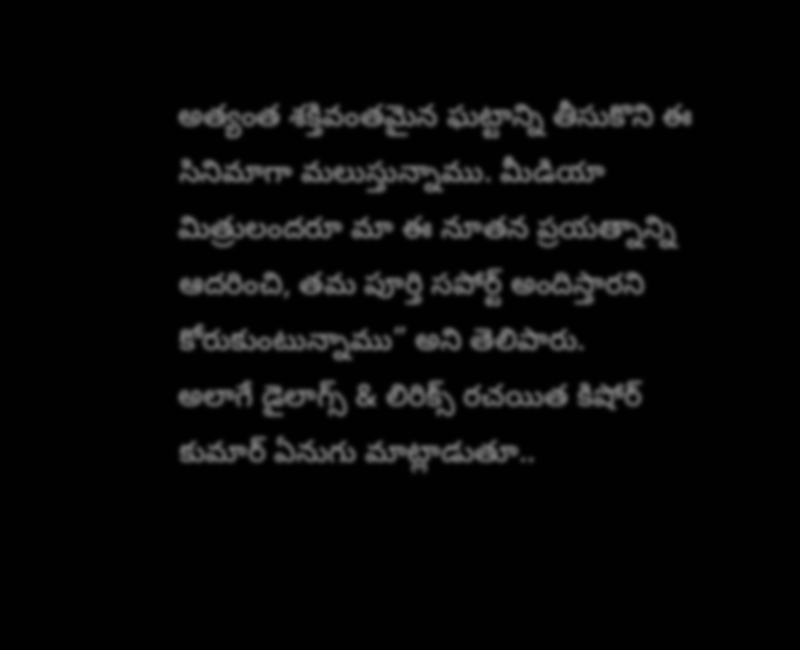అత్యంత శక్తివంతమైన ఘట్టాన్ని తీసుకొని ఈ సినిమాగా మలుస్తున్నాము. మీడియా మిత్రులందరూ మా ఈ నూతన ప్రయత్నాన్ని ఆదరించి, తమ పూర్తి సపోర్ట్ అందిస్తారని కోరుకుంటున్నాము” అని తెలిపారు.
అలాగే డైలాగ్స్ & లిరిక్స్ రచయిత కిషోర్ కుమార్ ఏనుగు మాట్లాడుతూ..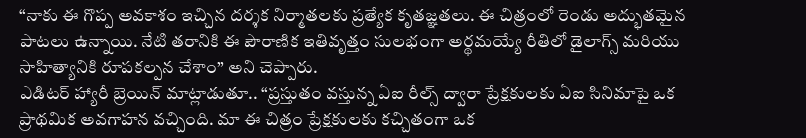“నాకు ఈ గొప్ప అవకాశం ఇచ్చిన దర్శక నిర్మాతలకు ప్రత్యేక కృతజ్ఞతలు. ఈ చిత్రంలో రెండు అద్భుతమైన పాటలు ఉన్నాయి. నేటి తరానికి ఈ పౌరాణిక ఇతివృత్తం సులభంగా అర్థమయ్యే రీతిలో డైలాగ్స్ మరియు సాహిత్యానికి రూపకల్పన చేశాం” అని చెప్పారు.
ఎడిటర్ హ్యారీ బ్రెయిన్ మాట్లాడుతూ.. “ప్రస్తుతం వస్తున్న ఏఐ రీల్స్ ద్వారా ప్రేక్షకులకు ఏఐ సినిమాపై ఒక ప్రాథమిక అవగాహన వచ్చింది. మా ఈ చిత్రం ప్రేక్షకులకు కచ్చితంగా ఒక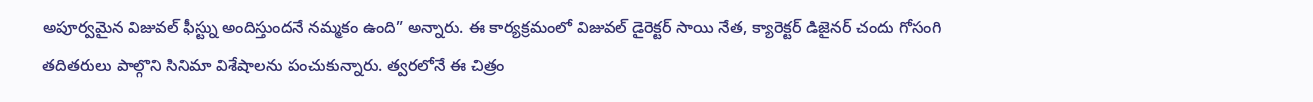అపూర్వమైన విజువల్ ఫీస్ట్ను అందిస్తుందనే నమ్మకం ఉంది” అన్నారు. ఈ కార్యక్రమంలో విజువల్ డైరెక్టర్ సాయి నేత, క్యారెక్టర్ డిజైనర్ చందు గోసంగి తదితరులు పాల్గొని సినిమా విశేషాలను పంచుకున్నారు. త్వరలోనే ఈ చిత్రం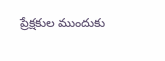ప్రేక్షకుల ముందుకు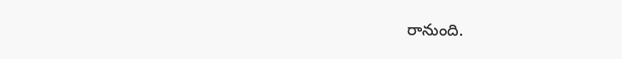రానుంది.